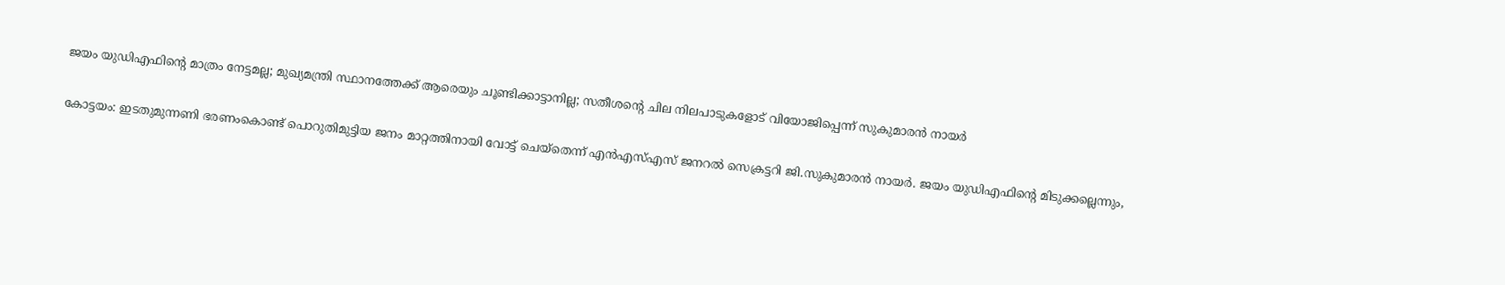ജയം യുഡിഎഫിന്‍റെ മാത്രം നേട്ടമല്ല; മുഖ്യമന്ത്രി സ്ഥാനത്തേക്ക് ആരെയും ചൂണ്ടിക്കാട്ടാനില്ല; സതീശന്‍റെ ചില നിലപാടുകളോട് വിയോജിപ്പെന്ന് സുകുമാരന്‍ നായര്‍

കോട്ടയം: ഇടതുമുന്നണി ഭരണംകൊണ്ട് പൊറുതിമുട്ടിയ ജനം മാറ്റത്തിനായി വോട്ട് ചെയ്‌തെന്ന് എന്‍എസ്എസ് ജനറല്‍ സെക്രട്ടറി ജി.സുകുമാരന്‍ നായര്‍. ജയം യുഡിഎഫിന്‍റെ മിടുക്കല്ലെന്നും,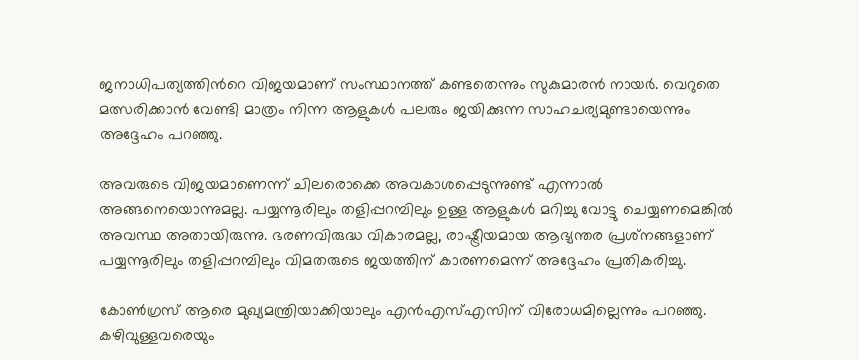ജനാധിപത്യത്തിന്‍റെ വിജയമാണ് സംസ്ഥാനത്ത് കണ്ടതെന്നും സുകുമാരൻ നായർ. വെറുതെ മത്സരിക്കാന്‍ വേണ്ടി മാത്രം നിന്ന ആളുകള്‍ പലരും ജയിക്കുന്ന സാഹചര്യമുണ്ടായെന്നും അദ്ദേഹം പറഞ്ഞു.

അവരുടെ വിജയമാണെന്ന് ചിലരൊക്കെ അവകാശപ്പെടുന്നുണ്ട് എന്നാൽ അങ്ങനെയൊന്നുമല്ല. പയ്യന്നൂരിലും തളിപ്പറമ്പിലും ഉള്ള ആളുകള്‍ മറിച്ചു വോട്ടു ചെയ്യണമെങ്കില്‍ അവസ്ഥ അതായിരുന്നു. ഭരണവിരുദ്ധ വികാരമല്ല, രാഷ്ട്രീയമായ ആഭ്യന്തര പ്രശ്‌നങ്ങളാണ് പയ്യന്നൂരിലും തളിപ്പറമ്പിലും വിമതരുടെ ജയത്തിന് കാരണമെന്ന് അദ്ദേഹം പ്രതികരിച്ചു.

കോണ്‍ഗ്രസ് ആരെ മുഖ്യമന്ത്രിയാക്കിയാലും എന്‍എസ്എസിന് വിരോധമില്ലെന്നും പറഞ്ഞു. കഴിവുള്ളവരെയും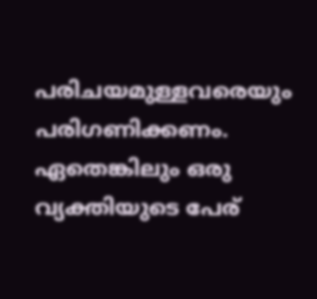പരിചയമുള്ളവരെയും പരിഗണിക്കണം. ഏതെങ്കിലും ഒരു വ്യക്തിയുടെ പേര്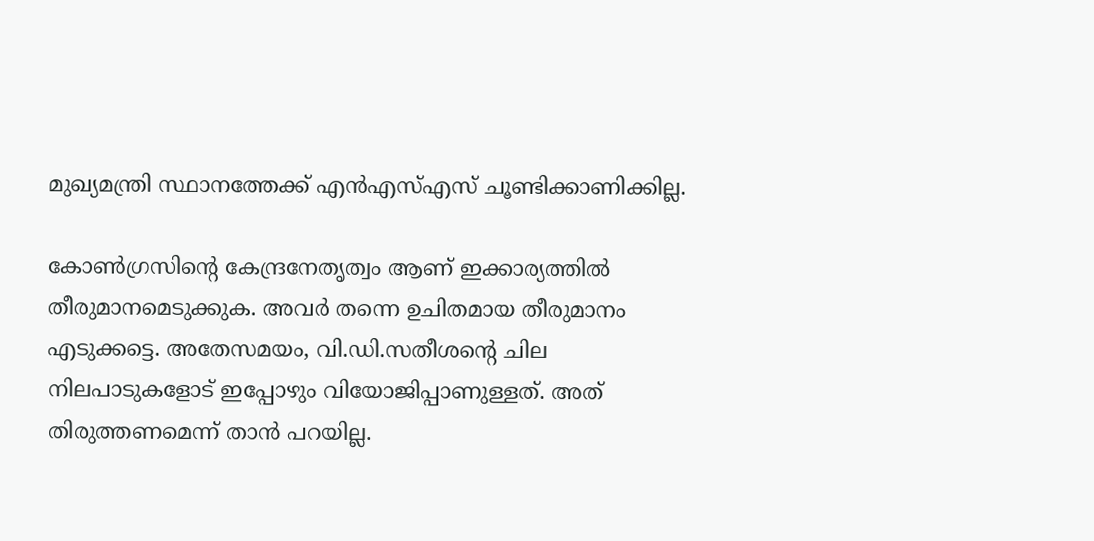മുഖ്യമന്ത്രി സ്ഥാനത്തേക്ക് എന്‍എസ്എസ് ചൂണ്ടിക്കാണിക്കില്ല.

കോണ്‍ഗ്രസിന്‍റെ കേന്ദ്രനേതൃത്വം ആണ് ഇക്കാര്യത്തില്‍ തീരുമാനമെടുക്കുക. അവര്‍ തന്നെ ഉചിതമായ തീരുമാനം എടുക്കട്ടെ. അതേസമയം, വി.ഡി.സതീശന്‍റെ ചില നിലപാടുകളോട് ഇപ്പോഴും വിയോജിപ്പാണുള്ളത്. അത് തിരുത്തണമെന്ന് താന്‍ പറയില്ല.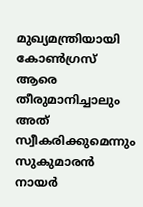മുഖ്യമന്ത്രിയായി കോണ്‍ഗ്രസ് ആരെ തീരുമാനിച്ചാലും അത് സ്വീകരിക്കുമെന്നും സുകുമാരന്‍ നായര്‍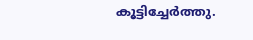കൂട്ടിച്ചേർത്തു.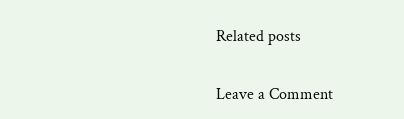Related posts

Leave a Comment